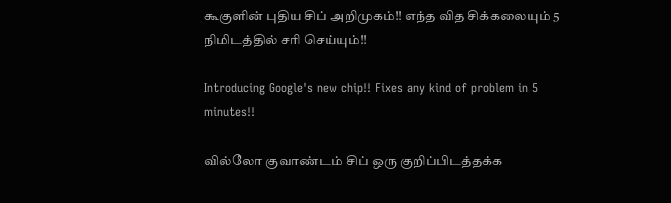கூகுளின் புதிய சிப் அறிமுகம்!! எந்த வித சிக்கலையும் 5 நிமிடத்தில் சரி செய்யும்!!

Introducing Google's new chip!! Fixes any kind of problem in 5 minutes!!

வில்லோ குவாண்டம் சிப் ஒரு குறிப்பிடத்தக்க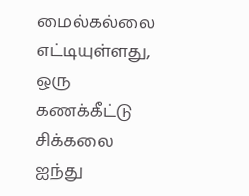மைல்கல்லை எட்டியுள்ளது, ஒரு கணக்கீட்டு சிக்கலை ஐந்து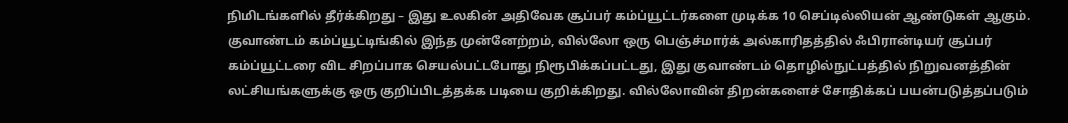நிமிடங்களில் தீர்க்கிறது – இது உலகின் அதிவேக சூப்பர் கம்ப்யூட்டர்களை முடிக்க 10 செப்டில்லியன் ஆண்டுகள் ஆகும். குவாண்டம் கம்ப்யூட்டிங்கில் இந்த முன்னேற்றம், வில்லோ ஒரு பெஞ்ச்மார்க் அல்காரிதத்தில் ஃபிரான்டியர் சூப்பர் கம்ப்யூட்டரை விட சிறப்பாக செயல்பட்டபோது நிரூபிக்கப்பட்டது, இது குவாண்டம் தொழில்நுட்பத்தில் நிறுவனத்தின் லட்சியங்களுக்கு ஒரு குறிப்பிடத்தக்க படியை குறிக்கிறது. வில்லோவின் திறன்களைச் சோதிக்கப் பயன்படுத்தப்படும்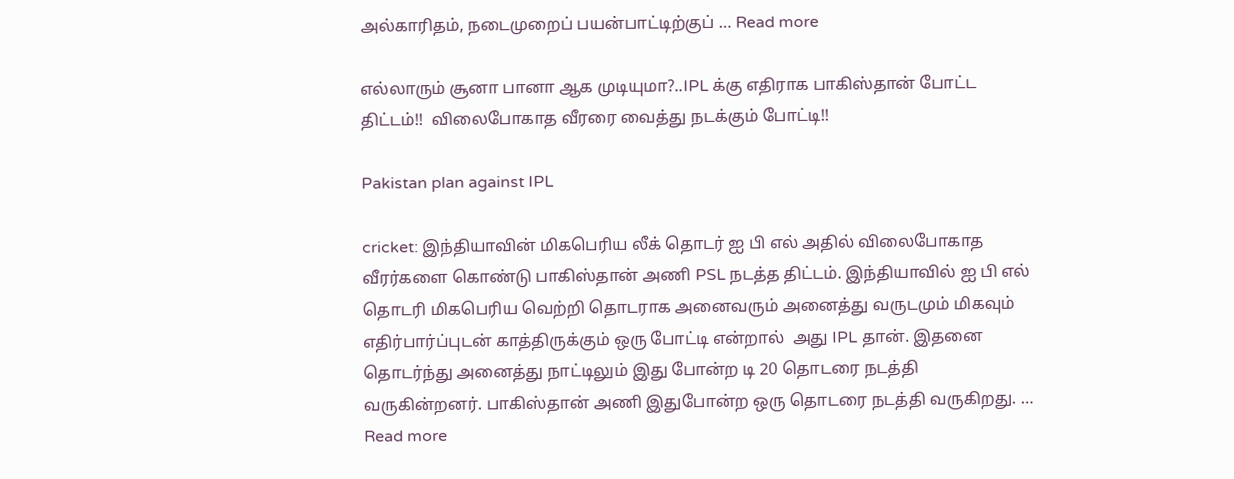அல்காரிதம், நடைமுறைப் பயன்பாட்டிற்குப் … Read more

எல்லாரும் சூனா பானா ஆக முடியுமா?..IPL க்கு எதிராக பாகிஸ்தான் போட்ட திட்டம்!!  விலைபோகாத வீரரை வைத்து நடக்கும் போட்டி!!

Pakistan plan against IPL

cricket: இந்தியாவின் மிகபெரிய லீக் தொடர் ஐ பி எல் அதில் விலைபோகாத வீரர்களை கொண்டு பாகிஸ்தான் அணி PSL நடத்த திட்டம். இந்தியாவில் ஐ பி எல் தொடரி மிகபெரிய வெற்றி தொடராக அனைவரும் அனைத்து வருடமும் மிகவும் எதிர்பார்ப்புடன் காத்திருக்கும் ஒரு போட்டி என்றால்  அது IPL தான். இதனை தொடர்ந்து அனைத்து நாட்டிலும் இது போன்ற டி 20 தொடரை நடத்தி வருகின்றனர். பாகிஸ்தான் அணி இதுபோன்ற ஒரு தொடரை நடத்தி வருகிறது. … Read more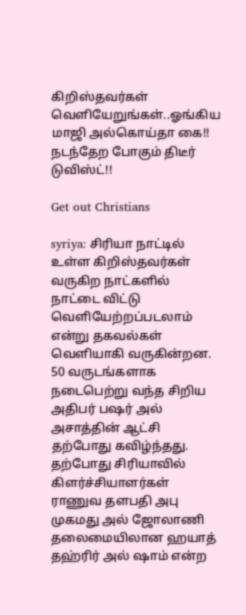கிறிஸ்தவர்கள் வெளியேறுங்கள்..ஓங்கிய மாஜி அல்கொய்தா கை!! நடந்தேற போகும் திடீர் டுவிஸ்ட்!!

Get out Christians

syriya: சிரியா நாட்டில் உள்ள கிறிஸ்தவர்கள் வருகிற நாட்களில்  நாட்டை விட்டு வெளியேற்றப்படலாம்  என்று தகவல்கள் வெளியாகி வருகின்றன. 50 வருடங்களாக நடைபெற்று வந்த சிறிய அதிபர் பஷர் அல் அசாத்தின் ஆட்சி தற்போது கவிழ்ந்தது. தற்போது சிரியாவில் கிளர்ச்சியாளர்கள் ராணுவ தளபதி அபு முகமது அல் ஜோலாணி தலைமையிலான ஹயாத் தஹ்ரிர் அல் ஷாம் என்ற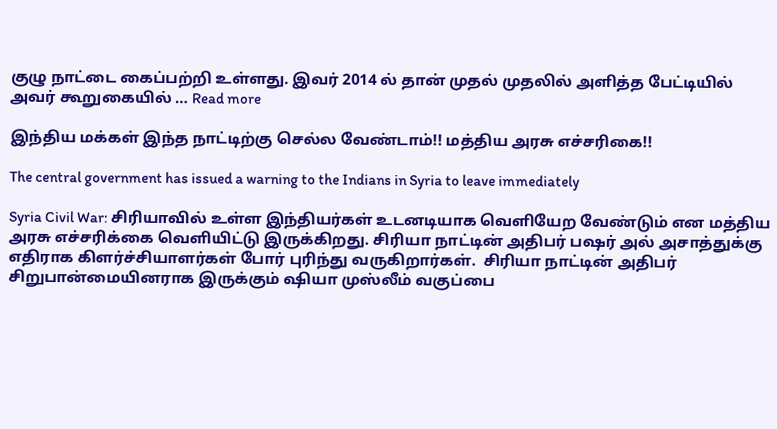குழு நாட்டை கைப்பற்றி உள்ளது. இவர் 2014 ல் தான் முதல் முதலில் அளித்த பேட்டியில்  அவர் கூறுகையில் … Read more

இந்திய மக்கள் இந்த நாட்டிற்கு செல்ல வேண்டாம்!! மத்திய அரசு எச்சரிகை!!

The central government has issued a warning to the Indians in Syria to leave immediately

Syria Civil War: சிரியாவில் உள்ள இந்தியர்கள் உடனடியாக வெளியேற வேண்டும் என மத்திய அரசு எச்சரிக்கை வெளியிட்டு இருக்கிறது. சிரியா நாட்டின் அதிபர் பஷர் அல் அசாத்துக்கு  எதிராக கிளர்ச்சியாளர்கள் போர் புரிந்து வருகிறார்கள்.  சிரியா நாட்டின் அதிபர்  சிறுபான்மையினராக இருக்கும் ஷியா முஸ்லீம் வகுப்பை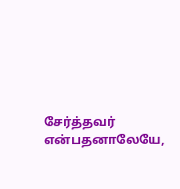சேர்த்தவர் என்பதனாலேயே,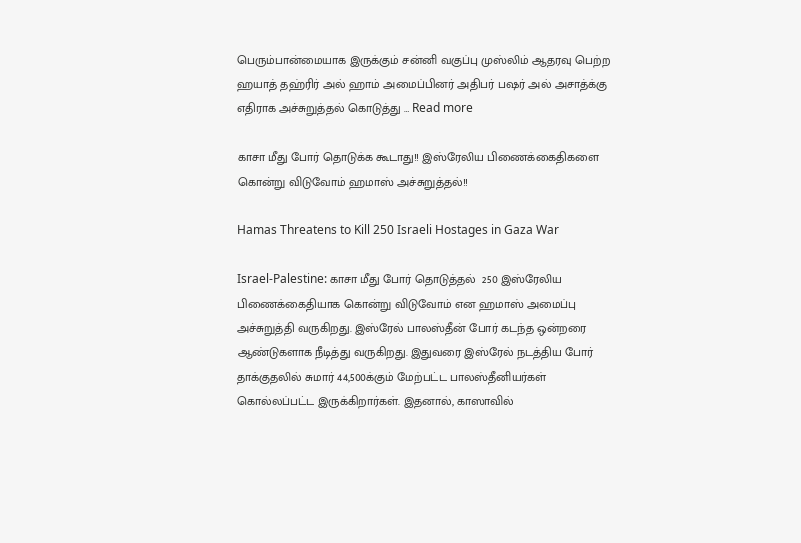பெரும்பான்மையாக இருக்கும் சன்னி வகுப்பு முஸ்லிம் ஆதரவு பெற்ற ஹயாத் தஹ்ரிர் அல் ஹாம் அமைப்பினர் அதிபர் பஷர் அல் அசாத்க்கு  எதிராக அச்சுறுத்தல் கொடுத்து … Read more

காசா மீது போர் தொடுக்க கூடாது!! இஸ்ரேலிய பிணைக்கைதிகளை கொன்று விடுவோம் ஹமாஸ் அச்சுறுத்தல்!!

Hamas Threatens to Kill 250 Israeli Hostages in Gaza War

Israel-Palestine: காசா மீது போர் தொடுத்தல்  250 இஸ்ரேலிய பிணைக்கைதியாக கொன்று விடுவோம் என ஹமாஸ் அமைப்பு அச்சுறுத்தி வருகிறது. இஸ்ரேல் பாலஸ்தீன் போர் கடந்த ஒன்றரை ஆண்டுகளாக நீடித்து வருகிறது. இதுவரை இஸ்ரேல் நடத்திய போர் தாக்குதலில் சுமார் 44,500க்கும் மேற்பட்ட பாலஸ்தீனியர்கள் கொல்லப்பட்ட இருக்கிறார்கள். இதனால், காஸாவில்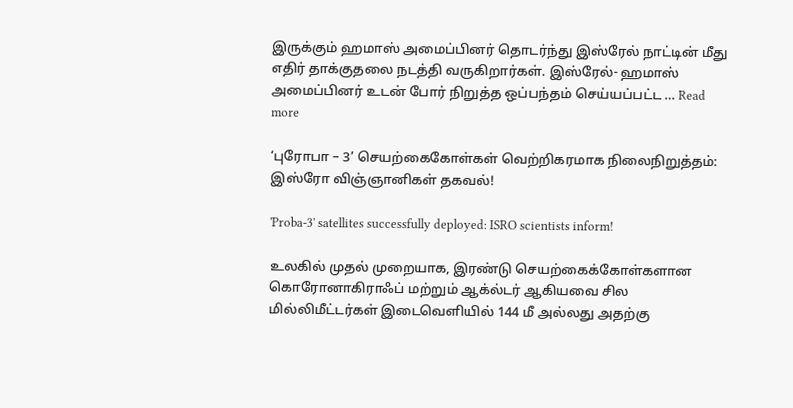இருக்கும் ஹமாஸ் அமைப்பினர் தொடர்ந்து இஸ்ரேல் நாட்டின் மீது எதிர் தாக்குதலை நடத்தி வருகிறார்கள். இஸ்ரேல்- ஹமாஸ் அமைப்பினர் உடன் போர் நிறுத்த ஒப்பந்தம் செய்யப்பட்ட … Read more

‘புரோபா – 3’ செயற்கைகோள்கள் வெற்றிகரமாக நிலைநிறுத்தம்: இஸ்ரோ விஞ்ஞானிகள் தகவல்!

'Proba-3' satellites successfully deployed: ISRO scientists inform!

உலகில் முதல் முறையாக, இரண்டு செயற்கைக்கோள்களான கொரோனாகிராஃப் மற்றும் ஆக்ல்டர் ஆகியவை சில மில்லிமீட்டர்கள் இடைவெளியில் 144 மீ அல்லது அதற்கு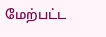மேற்பட்ட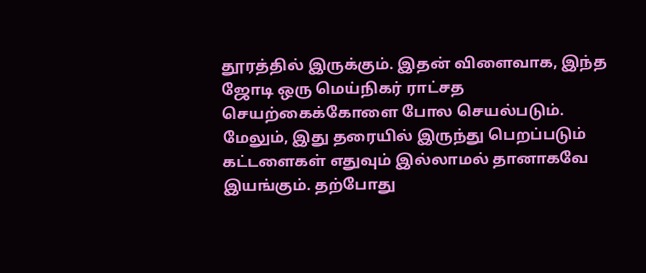தூரத்தில் இருக்கும். இதன் விளைவாக, இந்த ஜோடி ஒரு மெய்நிகர் ராட்சத செயற்கைக்கோளை போல செயல்படும். மேலும், இது தரையில் இருந்து பெறப்படும் கட்டளைகள் எதுவும் இல்லாமல் தானாகவே இயங்கும். தற்போது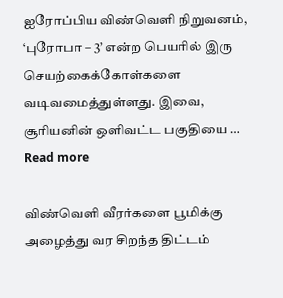ஐரோப்பிய விண்வெளி நிறுவனம், ‘புரோபா – 3’ என்ற பெயரில் இரு செயற்கைக்கோள்களை வடிவமைத்துள்ளது. இவை, சூரியனின் ஒளிவட்ட பகுதியை … Read more

விண்வெளி வீரர்களை பூமிக்கு அழைத்து வர சிறந்த திட்டம்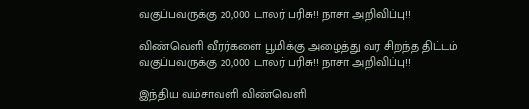வகுப்பவருக்கு 20,000 டாலர் பரிசு!! நாசா அறிவிப்பு!!

விண்வெளி வீரர்களை பூமிக்கு அழைத்து வர சிறந்த திட்டம் வகுப்பவருக்கு 20,000 டாலர் பரிசு!! நாசா அறிவிப்பு!!

இந்திய வம்சாவளி விண்வெளி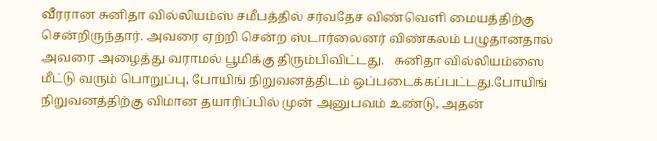வீரரான சுனிதா வில்லியம்ஸ் சமீபத்தில் சர்வதேச விண்வெளி மையத்திற்கு சென்றிருந்தார். அவரை ஏற்றி சென்ற ஸ்டார்லைனர் விண்கலம் பழுதானதால் அவரை அழைத்து வராமல் பூமிக்கு திரும்பிவிட்டது.   சுனிதா வில்லியம்ஸை மீட்டு வரும் பொறுப்பு, போயிங் நிறுவனத்திடம் ஒப்படைக்கப்பட்டது.போயிங் நிறுவனத்திற்கு விமான தயாரிப்பில் முன் அனுபவம் உண்டு, அதன்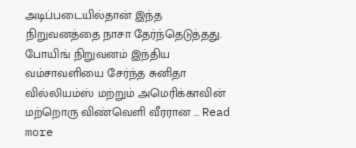அடிப்படையில்தான் இந்த நிறுவனத்தை நாசா தேர்ந்தெடுத்தது. போயிங் நிறுவனம் இந்திய வம்சாவளியை சேர்ந்த சுனிதா வில்லியம்ஸ் மற்றும் அமெரிக்காவின் மற்றொரு விண்வெளி வீரரான … Read more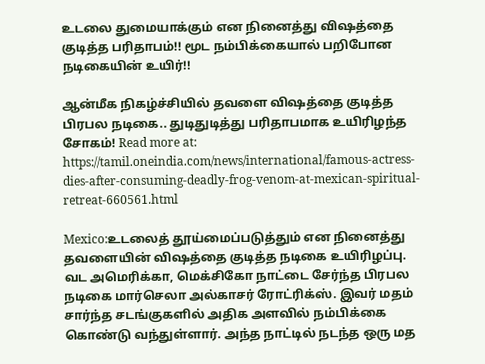உடலை துமையாக்கும் என நினைத்து விஷத்தை குடித்த பரிதாபம்!! மூட நம்பிக்கையால் பறிபோன நடிகையின் உயிர்!!

ஆன்மீக நிகழ்ச்சியில் தவளை விஷத்தை குடித்த பிரபல நடிகை.. துடிதுடித்து பரிதாபமாக உயிரிழந்த சோகம்! Read more at: https://tamil.oneindia.com/news/international/famous-actress-dies-after-consuming-deadly-frog-venom-at-mexican-spiritual-retreat-660561.html

Mexico:உடலைத் தூய்மைப்படுத்தும் என நினைத்து தவளையின் விஷத்தை குடித்த நடிகை உயிரிழப்பு. வட அமெரிக்கா, மெக்சிகோ நாட்டை சேர்ந்த பிரபல நடிகை மார்செலா அல்காசர் ரோட்ரிக்ஸ். இவர் மதம் சார்ந்த சடங்குகளில் அதிக அளவில் நம்பிக்கை கொண்டு வந்துள்ளார். அந்த நாட்டில் நடந்த ஒரு மத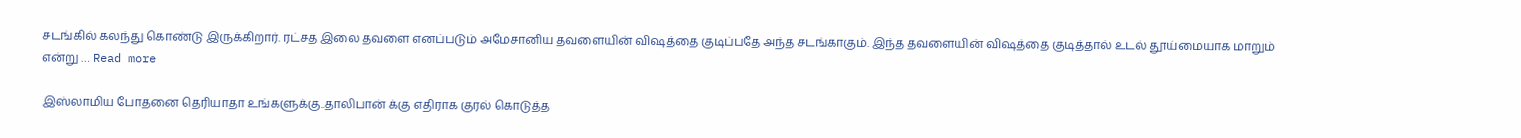சடங்கில் கலந்து கொண்டு இருக்கிறார். ரட்சத இலை தவளை எனப்படும் அமேசானிய தவளையின் விஷத்தை குடிப்பதே அந்த சடங்காகும். இந்த தவளையின் விஷத்தை குடித்தால் உடல் தூய்மையாக மாறும் என்று … Read more

இஸ்லாமிய போதனை தெரியாதா உங்களுக்கு..தாலிபான் க்கு எதிராக குரல் கொடுத்த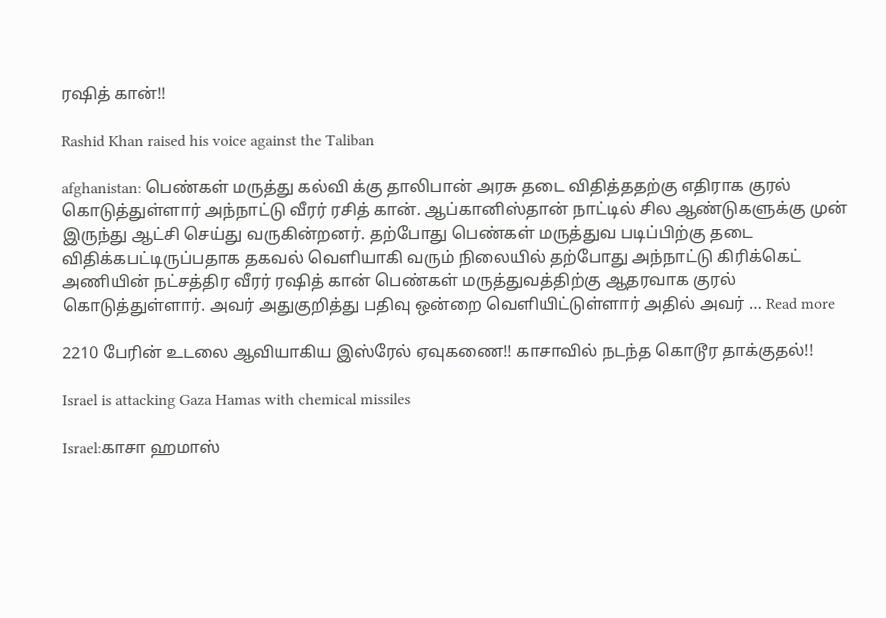ரஷித் கான்!!

Rashid Khan raised his voice against the Taliban

afghanistan: பெண்கள் மருத்து கல்வி க்கு தாலிபான் அரசு தடை விதித்ததற்கு எதிராக குரல் கொடுத்துள்ளார் அந்நாட்டு வீரர் ரசித் கான். ஆப்கானிஸ்தான் நாட்டில் சில ஆண்டுகளுக்கு முன் இருந்து ஆட்சி செய்து வருகின்றனர். தற்போது பெண்கள் மருத்துவ படிப்பிற்கு தடை விதிக்கபட்டிருப்பதாக தகவல் வெளியாகி வரும் நிலையில் தற்போது அந்நாட்டு கிரிக்கெட் அணியின் நட்சத்திர வீரர் ரஷித் கான் பெண்கள் மருத்துவத்திற்கு ஆதரவாக குரல் கொடுத்துள்ளார். அவர் அதுகுறித்து பதிவு ஒன்றை வெளியிட்டுள்ளார் அதில் அவர் … Read more

2210 பேரின் உடலை ஆவியாகிய இஸ்ரேல் ஏவுகணை!! காசாவில் நடந்த கொடூர தாக்குதல்!!

Israel is attacking Gaza Hamas with chemical missiles

Israel:காசா ஹமாஸ்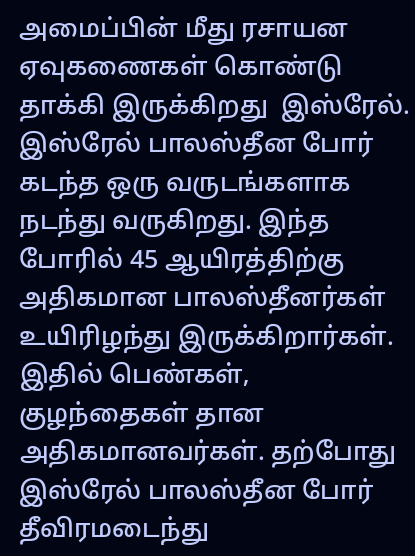அமைப்பின் மீது ரசாயன ஏவுகணைகள் கொண்டு தாக்கி இருக்கிறது  இஸ்ரேல். இஸ்ரேல் பாலஸ்தீன போர் கடந்த ஒரு வருடங்களாக நடந்து வருகிறது. இந்த போரில் 45 ஆயிரத்திற்கு அதிகமான பாலஸ்தீனர்கள் உயிரிழந்து இருக்கிறார்கள். இதில் பெண்கள், குழந்தைகள் தான அதிகமானவர்கள். தற்போது இஸ்ரேல் பாலஸ்தீன போர் தீவிரமடைந்து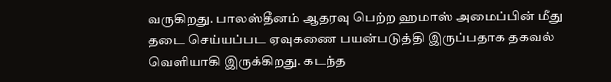வருகிறது. பாலஸ்தீனம் ஆதரவு பெற்ற ஹமாஸ் அமைப்பின் மீது தடை செய்யப்பட ஏவுகணை பயன்படுத்தி இருப்பதாக தகவல் வெளியாகி இருக்கிறது. கடந்த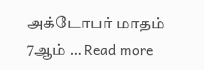அக்டோபர் மாதம் 7ஆம் … Read more